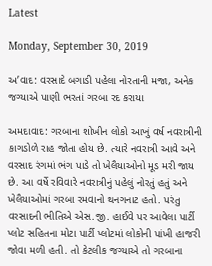Latest

Monday, September 30, 2019

અ’વાદ: વરસાદે બગાડી પહેલા નોરતાની મજા, અનેક જગ્યાએ પાણી ભરતાં ગરબા રદ કરાયા

અમદાવાદ: ગરબાના શોખીન લોકો આખું વર્ષ નવરાત્રીની કાગડોળે રાહ જોતા હોય છે. ત્યારે નવરાત્રી આવે અને વરસાદ રંગમાં ભંગ પાડે તો ખેલૈયાઓનો મૂડ મરી જાય છે. આ વર્ષે રવિવારે નવરાત્રીનું પહેલું નોરતું હતું અને ખેલૈયાઓમાં ગરબા રમવાનો થનગનાટ હતો. પરંતુ વરસાદની ભીતિએ એસ.જી. હાઈવે પર આવેલા પાર્ટી પ્લોટ સહિતના મોટા પાર્ટી પ્લોટમાં લોકોની પાંખી હાજરી જોવા મળી હતી. તો કેટલીક જગ્યાએ તો ગરબાના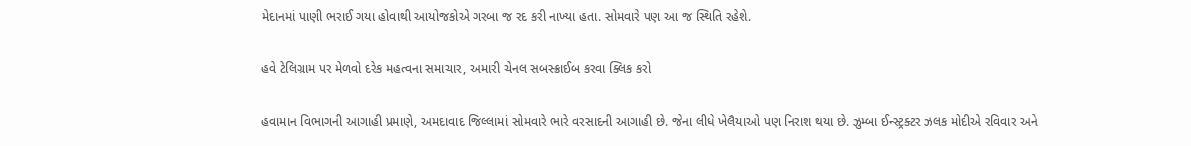મેદાનમાં પાણી ભરાઈ ગયા હોવાથી આયોજકોએ ગરબા જ રદ કરી નાખ્યા હતા. સોમવારે પણ આ જ સ્થિતિ રહેશે.

હવે ટેલિગ્રામ પર મેળવો દરેક મહત્વના સમાચાર, અમારી ચેનલ સબસ્ક્રાઈબ કરવા ક્લિક કરો

હવામાન વિભાગની આગાહી પ્રમાણે, અમદાવાદ જિલ્લામાં સોમવારે ભારે વરસાદની આગાહી છે. જેના લીધે ખેલૈયાઓ પણ નિરાશ થયા છે. ઝુમ્બા ઈન્સ્ટ્રક્ટર ઝલક મોદીએ રવિવાર અને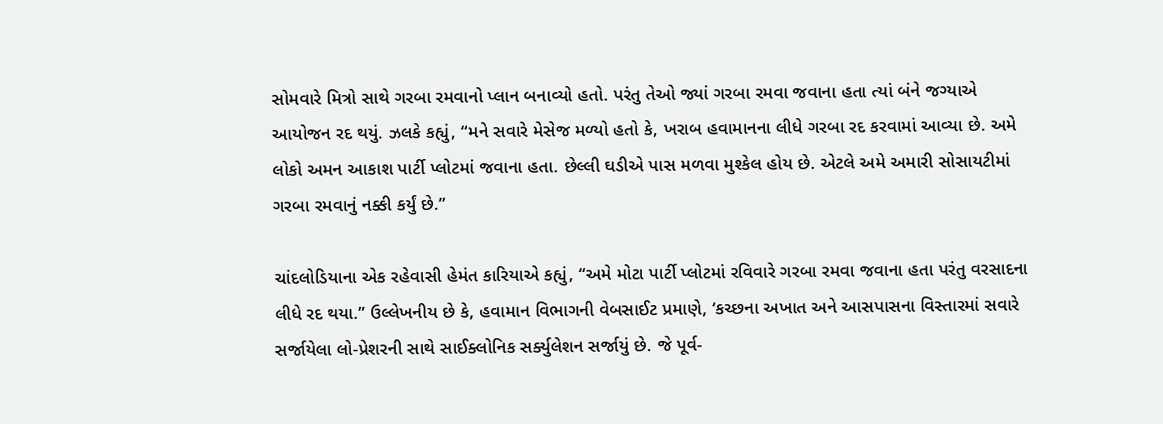સોમવારે મિત્રો સાથે ગરબા રમવાનો પ્લાન બનાવ્યો હતો. પરંતુ તેઓ જ્યાં ગરબા રમવા જવાના હતા ત્યાં બંને જગ્યાએ આયોજન રદ થયું. ઝલકે કહ્યું, “મને સવારે મેસેજ મળ્યો હતો કે, ખરાબ હવામાનના લીધે ગરબા રદ કરવામાં આવ્યા છે. અમે લોકો અમન આકાશ પાર્ટી પ્લોટમાં જવાના હતા. છેલ્લી ઘડીએ પાસ મળવા મુશ્કેલ હોય છે. એટલે અમે અમારી સોસાયટીમાં ગરબા રમવાનું નક્કી કર્યું છે.”

ચાંદલોડિયાના એક રહેવાસી હેમંત કારિયાએ કહ્યું, “અમે મોટા પાર્ટી પ્લોટમાં રવિવારે ગરબા રમવા જવાના હતા પરંતુ વરસાદના લીધે રદ થયા.” ઉલ્લેખનીય છે કે, હવામાન વિભાગની વેબસાઈટ પ્રમાણે, ‘કચ્છના અખાત અને આસપાસના વિસ્તારમાં સવારે સર્જાયેલા લો-પ્રેશરની સાથે સાઈક્લોનિક સર્ક્યુલેશન સર્જાયું છે. જે પૂર્વ-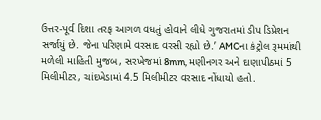ઉત્તર-પૂર્વ દિશા તરફ આગળ વધતું હોવાને લીધે ગુજરાતમાં ડીપ ડિપ્રેશન સર્જાયું છે. જેના પરિણામે વરસાદ વરસી રહ્યો છે.’ AMCના કંટ્રોલ રૂમમાંથી મળેલી માહિતી મુજબ, સરખેજમાં 8mm, મણીનગર અને દાણાપીઠમાં 5 મિલીમીટર, ચાંદખેડામાં 4.5 મિલીમીટર વરસાદ નોંધાયો હતો.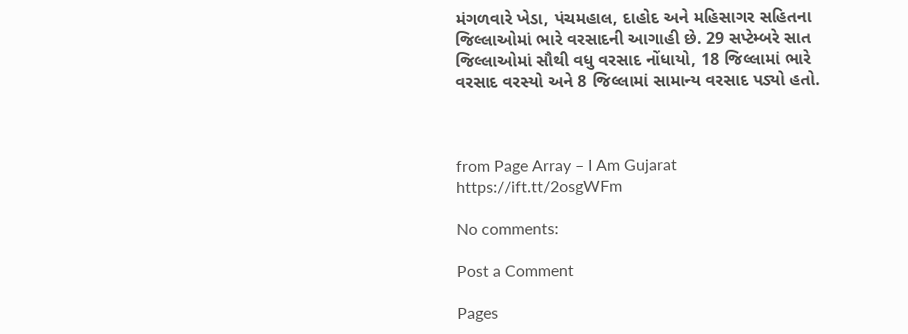મંગળવારે ખેડા, પંચમહાલ, દાહોદ અને મહિસાગર સહિતના જિલ્લાઓમાં ભારે વરસાદની આગાહી છે. 29 સપ્ટેમ્બરે સાત જિલ્લાઓમાં સૌથી વધુ વરસાદ નોંધાયો, 18 જિલ્લામાં ભારે વરસાદ વરસ્યો અને 8 જિલ્લામાં સામાન્ય વરસાદ પડ્યો હતો.



from Page Array – I Am Gujarat https://ift.tt/2osgWFm

No comments:

Post a Comment

Pages